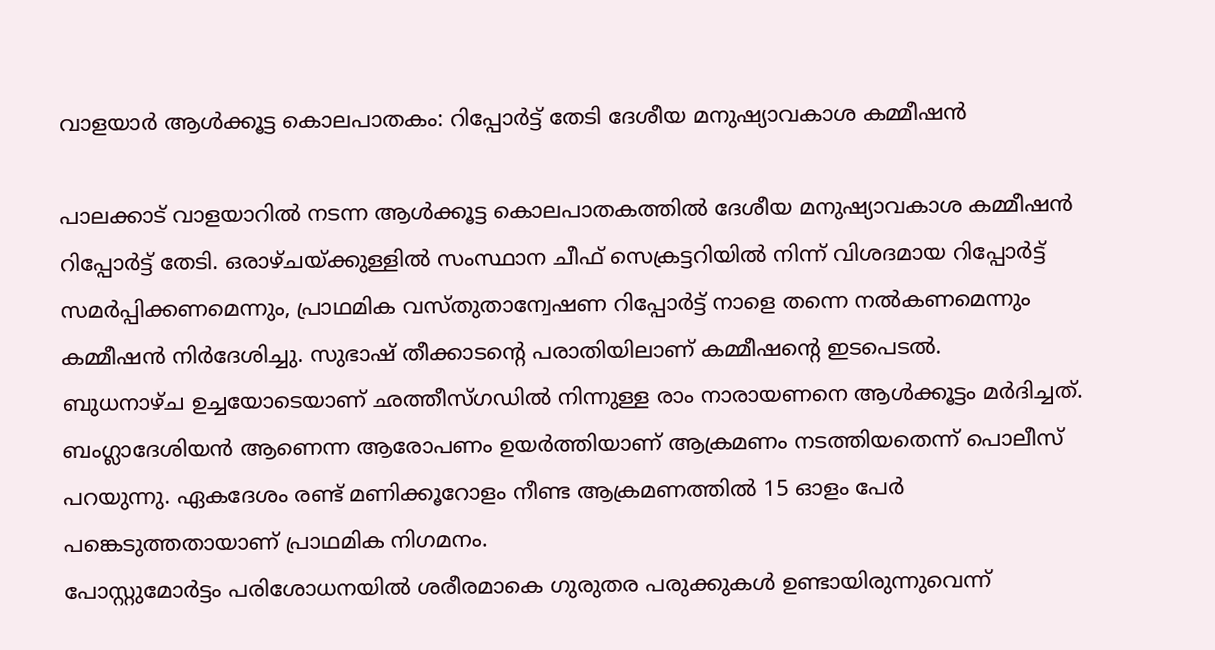വാളയാർ ആൾക്കൂട്ട കൊലപാതകം: റിപ്പോർട്ട് തേടി ദേശീയ മനുഷ്യാവകാശ കമ്മീഷൻ

പാലക്കാട് വാളയാറിൽ നടന്ന ആൾക്കൂട്ട കൊലപാതകത്തിൽ ദേശീയ മനുഷ്യാവകാശ കമ്മീഷൻ റിപ്പോർട്ട് തേടി. ഒരാഴ്ചയ്ക്കുള്ളിൽ സംസ്ഥാന ചീഫ് സെക്രട്ടറിയിൽ നിന്ന് വിശദമായ റിപ്പോർട്ട് സമർപ്പിക്കണമെന്നും, പ്രാഥമിക വസ്തുതാന്വേഷണ റിപ്പോർട്ട് നാളെ തന്നെ നൽകണമെന്നും കമ്മീഷൻ നിർദേശിച്ചു. സുഭാഷ് തീക്കാടന്റെ പരാതിയിലാണ് കമ്മീഷന്റെ ഇടപെടൽ.
ബുധനാഴ്ച ഉച്ചയോടെയാണ് ഛത്തീസ്ഗഡിൽ നിന്നുള്ള രാം നാരായണനെ ആൾക്കൂട്ടം മർദിച്ചത്. ബംഗ്ലാദേശിയൻ ആണെന്ന ആരോപണം ഉയർത്തിയാണ് ആക്രമണം നടത്തിയതെന്ന് പൊലീസ് പറയുന്നു. ഏകദേശം രണ്ട് മണിക്കൂറോളം നീണ്ട ആക്രമണത്തിൽ 15 ഓളം പേർ പങ്കെടുത്തതായാണ് പ്രാഥമിക നിഗമനം.
പോസ്റ്റുമോർട്ടം പരിശോധനയിൽ ശരീരമാകെ ഗുരുതര പരുക്കുകൾ ഉണ്ടായിരുന്നുവെന്ന്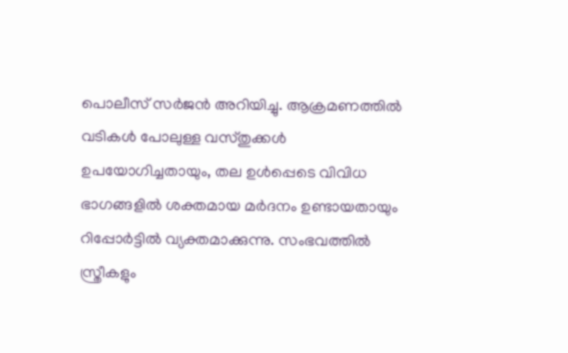പൊലീസ് സർജൻ അറിയിച്ചു. ആക്രമണത്തിൽ വടികൾ പോലുള്ള വസ്തുക്കൾ ഉപയോഗിച്ചതായും, തല ഉൾപ്പെടെ വിവിധ ഭാഗങ്ങളിൽ ശക്തമായ മർദനം ഉണ്ടായതായും റിപ്പോർട്ടിൽ വ്യക്തമാക്കുന്നു. സംഭവത്തിൽ സ്ത്രീകളും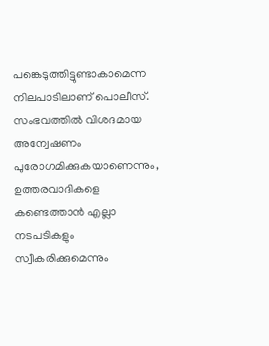പങ്കെടുത്തിട്ടുണ്ടാകാമെന്ന നിലപാടിലാണ് പൊലീസ്.
സംഭവത്തിൽ വിശദമായ അന്വേഷണം പുരോഗമിക്കുകയാണെന്നും, ഉത്തരവാദികളെ കണ്ടെത്താൻ എല്ലാ നടപടികളും സ്വീകരിക്കുമെന്നും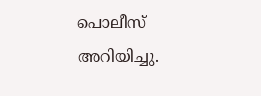പൊലീസ് അറിയിച്ചു.